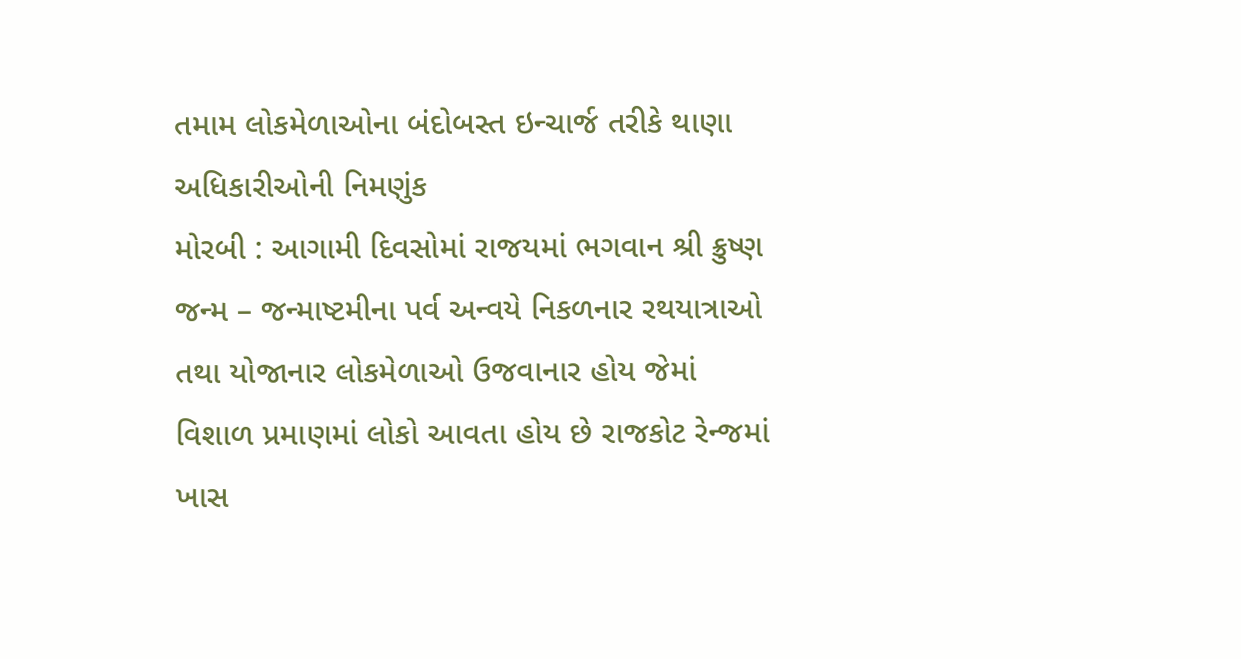તમામ લોકમેળાઓના બંદોબસ્ત ઇન્ચાર્જ તરીકે થાણા અધિકારીઓની નિમણુંક
મોરબી : આગામી દિવસોમાં રાજયમાં ભગવાન શ્રી ક્રુષ્ણ જન્મ – જન્માષ્ટમીના પર્વ અન્વયે નિકળનાર રથયાત્રાઓ તથા યોજાનાર લોકમેળાઓ ઉજવાનાર હોય જેમાં વિશાળ પ્રમાણમાં લોકો આવતા હોય છે રાજકોટ રેન્જમાં ખાસ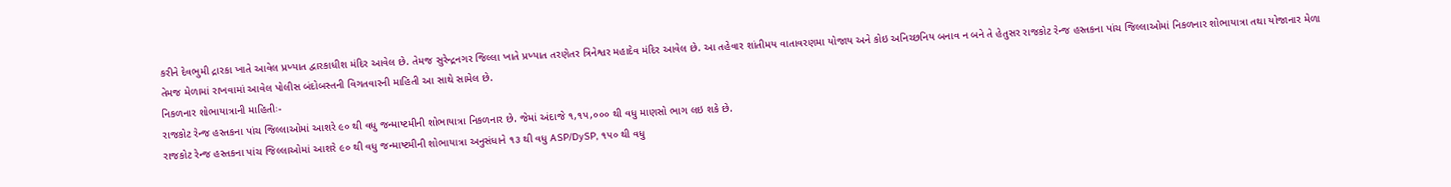કરીને દેવભુમી દ્રારકા ખાતે આવેલ પ્રખ્યાત દ્વારકાધીશ મંદિર આવેલ છે. તેમજ સુરેન્દ્રનગર જિલ્લા ખાતે પ્રખ્યાત તરણેતર ત્રિનેશ્વર મહાદેવ મંદિર આવેલ છે. આ તહેવાર શાંતીમય વાતાવરણમા યોજાય અને કોઇ અનિચ્છનિય બનાવ ન બને તે હેતુસર રાજકોટ રેન્જ હસ્તકના પાંચ જિલ્લાઓમાં નિકળનાર શોભાયાત્રા તથા યોજાનાર મેળા તેમજ મેળામાં રાખવામાં આવેલ પોલીસ બંદોબસ્તની વિગતવારની માહિતી આ સાથે સામેલ છે.
નિકળનાર શોભાયાત્રાની માહિતીઃ-
રાજકોટ રેન્જ હસ્તકના પાંચ જિલ્લાઓમાં આશરે ૯૦ થી વધુ જન્માષ્ટમીની શોભાયાત્રા નિકળનાર છે. જેમાં અંદાજે ૧,૧૫,૦૦૦ થી વધુ માણસો ભાગ લઇ શકે છે.
રાજકોટ રેન્જ હસ્તકના પાંચ જિલ્લાઓમાં આશરે ૯૦ થી વધુ જન્માષ્ટમીની શોભાયાત્રા અનુસંધાને ૧૩ થી વધુ ASP/DySP, ૧૫૦ થી વધુ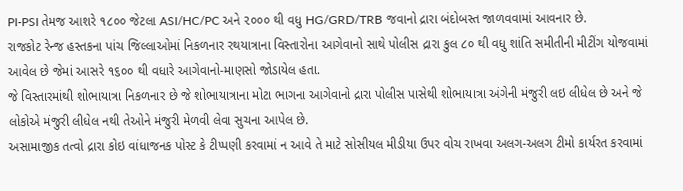PI-PSI તેમજ આશરે ૧૮૦૦ જેટલા ASI/HC/PC અને ૨૦૦૦ થી વધુ HG/GRD/TRB જવાનો દ્રારા બંદોબસ્ત જાળવવામાં આવનાર છે.
રાજકોટ રેન્જ હસ્તકના પાંચ જિલ્લાઓમાં નિકળનાર રથયાત્રાના વિસ્તારોના આગેવાનો સાથે પોલીસ દ્રારા કુલ ૮૦ થી વધુ શાંતિ સમીતીની મીટીંગ યોજવામાં આવેલ છે જેમાં આસરે ૧૬૦૦ થી વધારે આગેવાનો-માણસો જોડાયેલ હતા.
જે વિસ્તારમાંથી શોભાયાત્રા નિકળનાર છે જે શોભાયાત્રાના મોટા ભાગના આગેવાનો દ્રારા પોલીસ પાસેથી શોભાયાત્રા અંગેની મંજુરી લઇ લીધેલ છે અને જે લોકોએ મંજુરી લીધેલ નથી તેઓને મંજુરી મેળવી લેવા સુચના આપેલ છે.
અસામાજીક તત્વો દ્રારા કોઇ વાંધાજનક પોસ્ટ કે ટીપ્પણી કરવામાં ન આવે તે માટે સોસીયલ મીડીયા ઉપર વોચ રાખવા અલગ-અલગ ટીમો કાર્યરત કરવામાં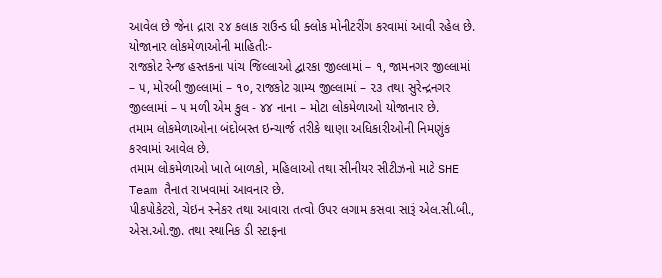આવેલ છે જેના દ્રારા ૨૪ કલાક રાઉન્ડ ધી ક્લોક મોનીટરીંગ કરવામાં આવી રહેલ છે.
યોજાનાર લોકમેળાઓની માહિતીઃ-
રાજકોટ રેન્જ હસ્તકના પાંચ જિલ્લાઓ દ્વારકા જીલ્લામાં – ૧, જામનગર જીલ્લામાં – ૫, મોરબી જીલ્લામાં – ૧૦, રાજકોટ ગ્રામ્ય જીલ્લામાં – ૨૩ તથા સુરેન્દ્રનગર જીલ્લામાં – ૫ મળી એમ કુલ - ૪૪ નાના – મોટા લોકમેળાઓ યોજાનાર છે.
તમામ લોકમેળાઓના બંદોબસ્ત ઇન્ચાર્જ તરીકે થાણા અધિકારીઓની નિમણુંક કરવામાં આવેલ છે.
તમામ લોકમેળાઓ ખાતે બાળકો, મહિલાઓ તથા સીનીયર સીટીઝનો માટે SHE Team તૈનાત રાખવામાં આવનાર છે.
પીકપોકેટરો, ચેઇન સ્નેકર તથા આવારા તત્વો ઉપર લગામ કસવા સારૂં એલ.સી.બી., એસ.ઓ.જી. તથા સ્થાનિક ડી સ્ટાફના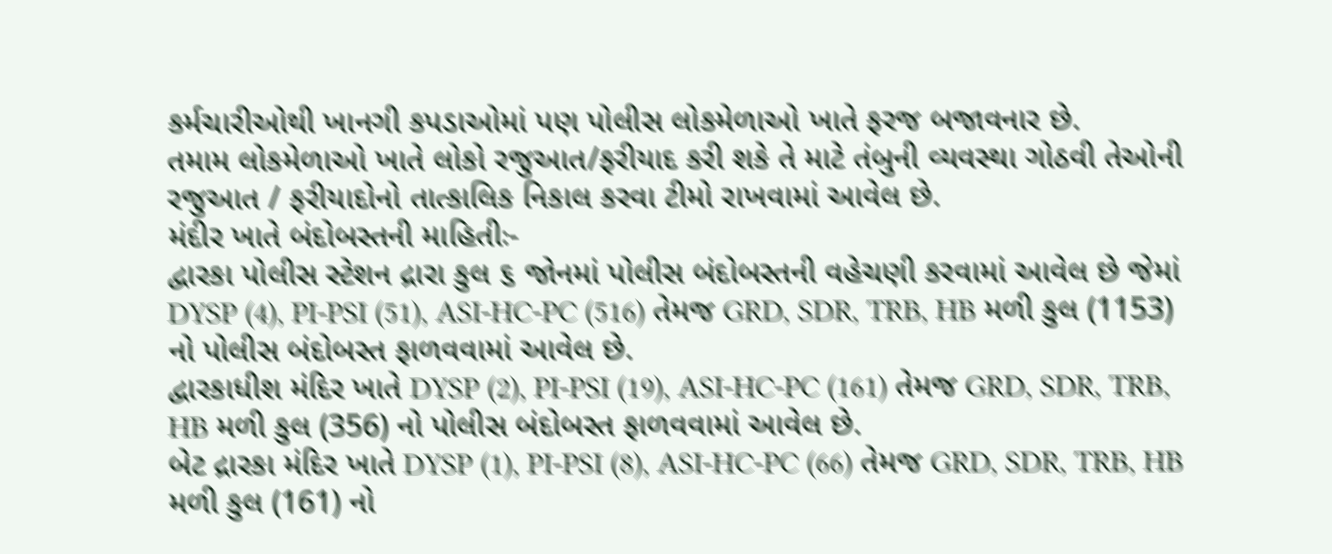કર્મચારીઓથી ખાનગી કપડાઓમાં પણ પોલીસ લોકમેળાઓ ખાતે ફરજ બજાવનાર છે.
તમામ લોકમેળાઓ ખાતે લોકો રજુઆત/ફરીયાદ કરી શકે તે માટે તંબુની વ્યવસ્થા ગોઠવી તેઓની રજુઆત / ફરીયાદોનો તાત્કાલિક નિકાલ કરવા ટીમો રાખવામાં આવેલ છે.
મંદીર ખાતે બંદોબસ્તની માહિતીઃ-
દ્વારકા પોલીસ સ્ટેશન દ્રારા કુલ ૬ જોનમાં પોલીસ બંદોબસ્તની વહેચણી કરવામાં આવેલ છે જેમાં DYSP (4), PI-PSI (51), ASI-HC-PC (516) તેમજ GRD, SDR, TRB, HB મળી કુલ (1153) નો પોલીસ બંદોબસ્ત ફાળવવામાં આવેલ છે.
દ્વારકાધીશ મંદિર ખાતે DYSP (2), PI-PSI (19), ASI-HC-PC (161) તેમજ GRD, SDR, TRB, HB મળી કુલ (356) નો પોલીસ બંદોબસ્ત ફાળવવામાં આવેલ છે.
બેટ દ્રારકા મંદિર ખાતે DYSP (1), PI-PSI (8), ASI-HC-PC (66) તેમજ GRD, SDR, TRB, HB મળી કુલ (161) નો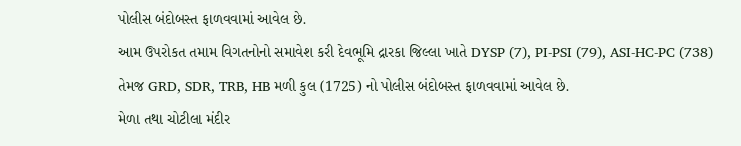પોલીસ બંદોબસ્ત ફાળવવામાં આવેલ છે.
આમ ઉપરોકત તમામ વિગતનોનો સમાવેશ કરી દેવભૂમિ દ્રારકા જિલ્લા ખાતે DYSP (7), PI-PSI (79), ASI-HC-PC (738) તેમજ GRD, SDR, TRB, HB મળી કુલ (1725) નો પોલીસ બંદોબસ્ત ફાળવવામાં આવેલ છે.
મેળા તથા ચોટીલા મંદીર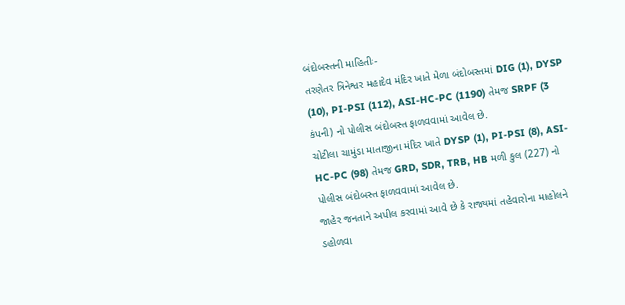બંદોબસ્તની માહિતીઃ-
તરણેતર ત્રિનેશ્વર મહાદેવ મંદિર ખાતે મેળા બંદોબસ્તમાં DIG (1), DYSP (10), PI-PSI (112), ASI-HC-PC (1190) તેમજ SRPF (3 કંપની) નો પોલીસ બંદોબસ્ત ફાળવવામાં આવેલ છે.
ચોટીલા ચામુંડા માતાજીના મંદિર ખાતે DYSP (1), PI-PSI (8), ASI-HC-PC (98) તેમજ GRD, SDR, TRB, HB મળી કુલ (227) નો પોલીસ બંદોબસ્ત ફાળવવામાં આવેલ છે.
જાહેર જનતાને અપીલ કરવામાં આવે છે કે રાજ્યમાં તહેવારોના માહોલને ડહોળવા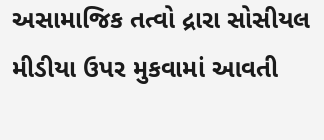અસામાજિક તત્વો દ્રારા સોસીયલ મીડીયા ઉપર મુકવામાં આવતી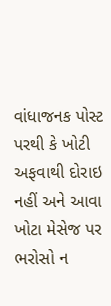વાંધાજનક પોસ્ટ પરથી કે ખોટી અફવાથી દોરાઇ નહીં અને આવા ખોટા મેસેજ પર ભરોસો ન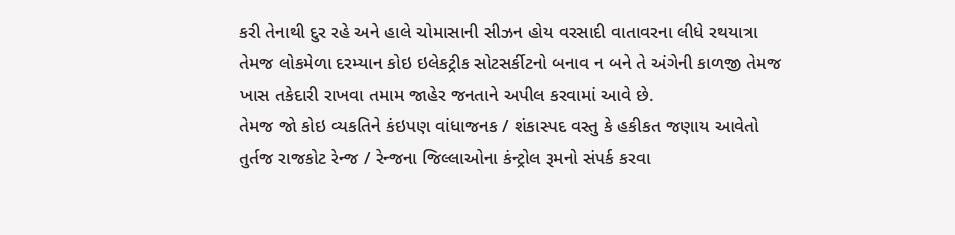કરી તેનાથી દુર રહે અને હાલે ચોમાસાની સીઝન હોય વરસાદી વાતાવરના લીધે રથયાત્રા તેમજ લોકમેળા દરમ્યાન કોઇ ઇલેકટ્રીક સોટસર્કીટનો બનાવ ન બને તે અંગેની કાળજી તેમજ ખાસ તકેદારી રાખવા તમામ જાહેર જનતાને અપીલ કરવામાં આવે છે.
તેમજ જો કોઇ વ્યકતિને કંઇપણ વાંધાજનક / શંકાસ્પદ વસ્તુ કે હકીકત જણાય આવેતો તુર્તજ રાજકોટ રેન્જ / રેન્જના જિલ્લાઓના કંન્ટ્રોલ રૂમનો સંપર્ક કરવા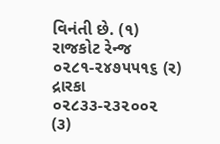વિનંતી છે. (૧) રાજકોટ રેન્જ ૦૨૮૧-૨૪૭૫૫૧૬ (ર) દ્રારકા ૦૨૮૩૩-૨૩૨૦૦૨ (૩)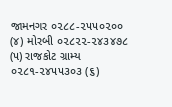જામનગર ૦૨૮૮-૨૫૫૦૨૦૦ (૪) મોરબી ૦૨૮૨૨-૨૪૩૪૭૮ (૫) રાજકોટ ગ્રામ્ય ૦૨૮૧-૨૪૫૫૩૦૩ (૬)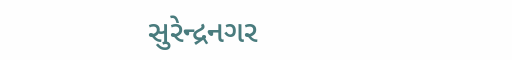સુરેન્દ્રનગર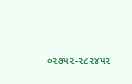૦૨૭૫૨-૨૮૨૪૫૨